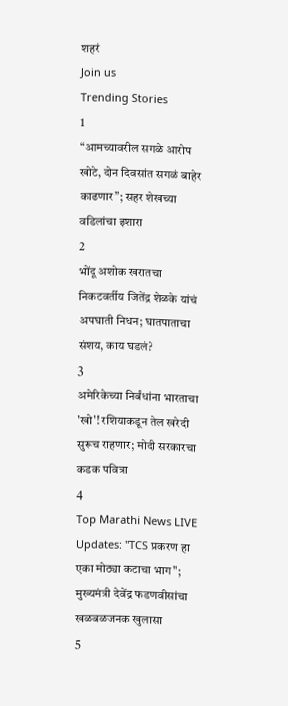शहरं
Join us
Trending Stories
1
“आमच्यावरील सगळे आरोप खोटे, दोन दिवसांत सगळं बाहेर काढणार”; सहर शेखच्या वडिलांचा इशारा
2
भोंदू अशोक खरातचा निकटवर्तीय जितेंद्र शेळके यांचं अपघाती निधन; घातपाताचा संशय, काय घडलं?
3
अमेरिकेच्या निर्बंधांना भारताचा 'खो'! रशियाकडून तेल खरेदी सुरूच राहणार; मोदी सरकारचा कडक पवित्रा
4
Top Marathi News LIVE Updates: "TCS प्रकरण हा एका मोठ्या कटाचा भाग"; मुख्यमंत्री देवेंद्र फडणवीसांचा खळबळजनक खुलासा
5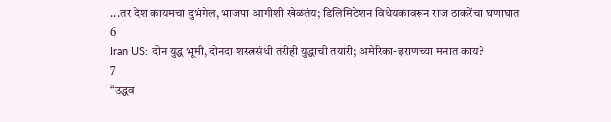...तर देश कायमचा दुभंगेल, भाजपा आगीशी खेळतंय; डिलिमिटेशन विधेयकावरून राज ठाकरेंचा घणाघात
6
Iran US: दोन युद्ध भूमी, दोनदा शस्त्रसंधी तरीही युद्धाची तयारी; अमेरिका-इराणच्या मनात काय?
7
“उद्धव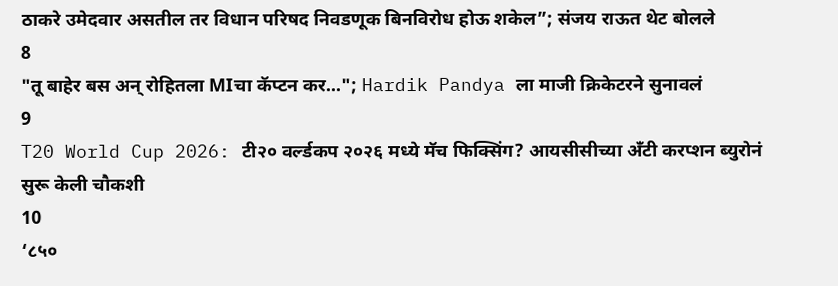ठाकरे उमेदवार असतील तर विधान परिषद निवडणूक बिनविरोध होऊ शकेल”; संजय राऊत थेट बोलले
8
"तू बाहेर बस अन् रोहितला MIचा कॅप्टन कर..."; Hardik Pandya ला माजी क्रिकेटरने सुनावलं
9
T20 World Cup 2026: टी२० वर्ल्डकप २०२६ मध्ये मॅच फिक्सिंग? आयसीसीच्या अँटी करप्शन ब्युरोनं सुरू केली चौकशी
10
‘८५०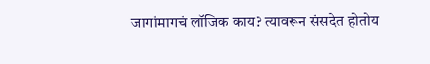जागांमागचं लॉजिक काय? त्यावरून संसदेत होतोय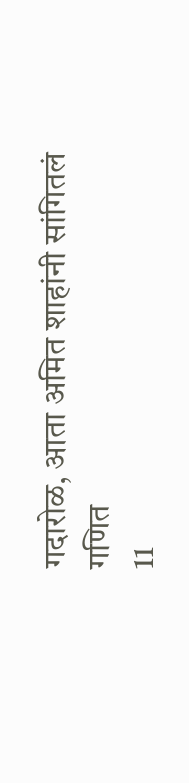गदारोळ, आता अमित शाहांनी सांगितलं गणित
11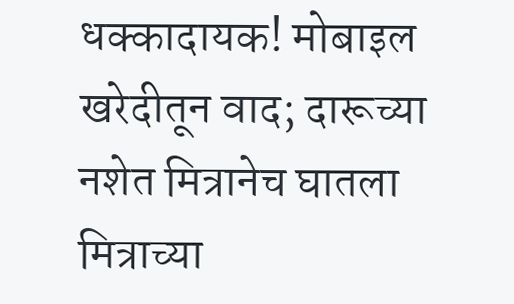धक्कादायक! मोबाइल खरेदीतून वाद; दारूच्या नशेत मित्रानेच घातला मित्राच्या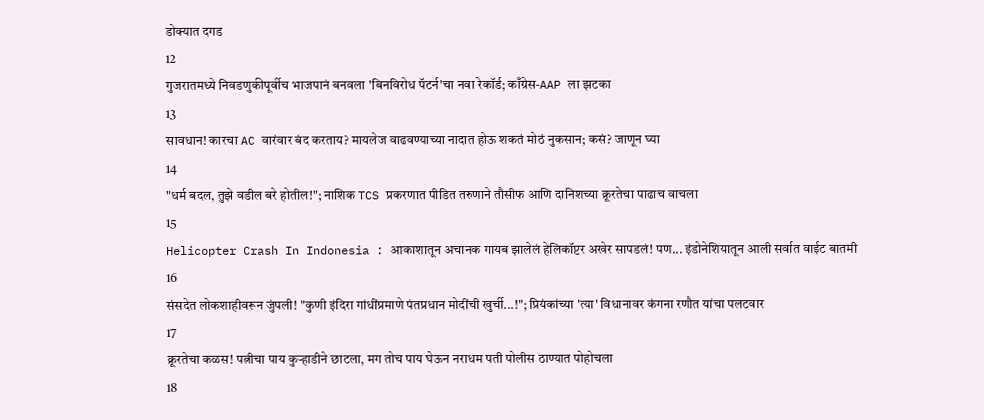डोक्यात दगड
12
गुजरातमध्ये निवडणुकीपूर्वीच भाजपानं बनवला 'बिनविरोध पॅटर्न'चा नवा रेकॉर्ड; काँग्रेस-AAP ला झटका
13
सावधान! कारचा AC वारंवार बंद करताय? मायलेज वाढवण्याच्या नादात होऊ शकतं मोठं नुकसान; कसं? जाणून घ्या
14
"धर्म बदल, तुझे वडील बरे होतील!"; नाशिक TCS प्रकरणात पीडित तरुणाने तौसीफ आणि दानिशच्या क्रूरतेचा पाढाच वाचला
15
Helicopter Crash In Indonesia : आकाशातून अचानक गायब झालेलं हेलिकॉप्टर अखेर सापडलं! पण... इंडोनेशियातून आली सर्वात वाईट बातमी
16
संसदेत लोकशाहीवरून जुंपली! "कुणी इंदिरा गांधींप्रमाणे पंतप्रधान मोदींची खुर्ची...!"; प्रियंकांच्या 'त्या' विधानावर कंगना रणौत यांचा पलटवार
17
क्रूरतेचा कळस! पत्नीचा पाय कुऱ्हाडीने छाटला, मग तोच पाय घेऊन नराधम पती पोलीस ठाण्यात पोहोचला
18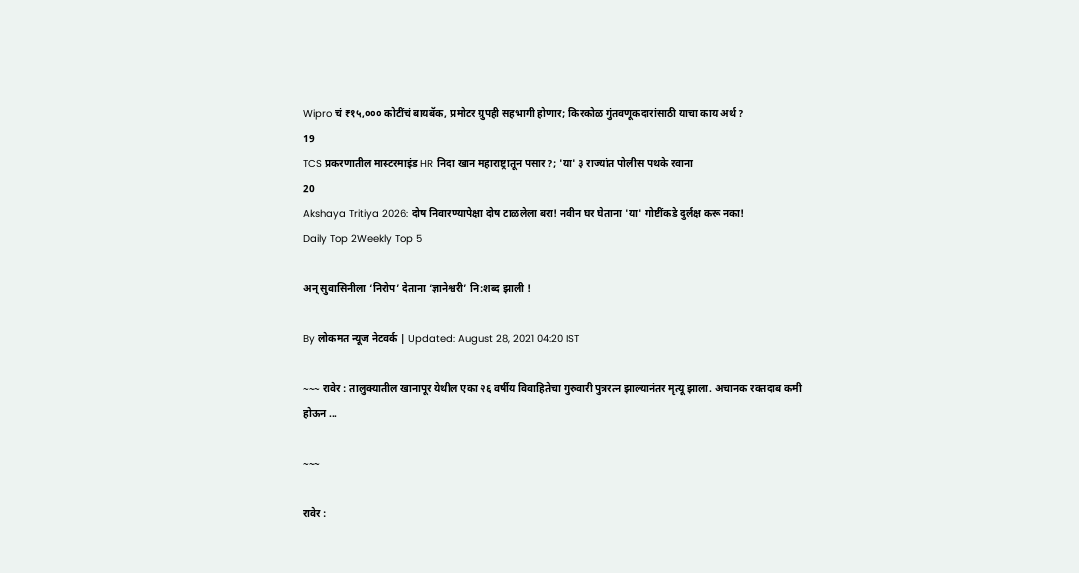Wipro चं ₹१५,००० कोटींचं बायबॅक, प्रमोटर ग्रुपही सहभागी होणार; किरकोळ गुंतवणूकदारांसाठी याचा काय अर्थ?
19
TCS प्रकरणातील मास्टरमाइंड HR निदा खान महाराष्ट्रातून पसार?; 'या' ३ राज्यांत पोलीस पथके रवाना
20
Akshaya Tritiya 2026: दोष निवारण्यापेक्षा दोष टाळलेला बरा! नवीन घर घेताना 'या' गोष्टींकडे दुर्लक्ष करू नका!
Daily Top 2Weekly Top 5

अन् सुवासिनीला ‘निरोप’ देताना ‘ज्ञानेश्वरी’ नि:शब्द झाली !

By लोकमत न्यूज नेटवर्क | Updated: August 28, 2021 04:20 IST

~~~ रावेर : तालुक्यातील खानापूर येथील एका २६ वर्षीय विवाहितेचा गुरुवारी पुत्ररत्न झाल्यानंतर मृत्यू झाला. अचानक रक्तदाब कमी होऊन ...

~~~

रावेर :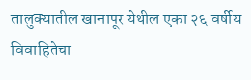तालुक्यातील खानापूर येथील एका २६ वर्षीय विवाहितेचा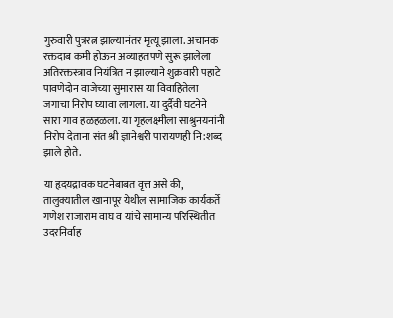गुरुवारी पुत्ररत्न झाल्यानंतर मृत्यू झाला. अचानक रक्तदाब कमी होऊन अव्याहतपणे सुरू झालेला अतिरक्तस्त्राव नियंत्रित न झाल्याने शुक्रवारी पहाटे पावणेदोन वाजेच्या सुमारास या विवाहितेला जगाचा निरोप घ्यावा लागला. या दुर्दैवी घटनेने सारा गाव हळहळला. या गृहलक्ष्मीला साश्रुनयनांनी निरोप देताना संत श्री ज्ञानेश्वरी पारायणही नि:शब्द झाले होते.

या हृदयद्रावक घटनेबाबत वृत्त असे की, तालुक्यातील खानापूर येथील सामाजिक कार्यकर्ते गणेश राजाराम वाघ व यांचे सामान्य परिस्थितीत उदरनिर्वाह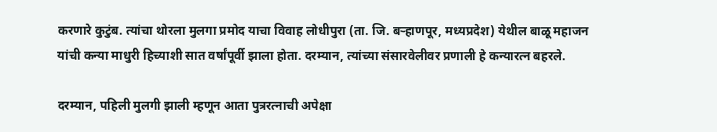करणारे कुटुंब. त्यांचा थोरला मुलगा प्रमोद याचा विवाह लोधीपुरा (ता. जि. बऱ्हाणपूर, मध्यप्रदेश) येथील बाळू महाजन यांची कन्या माधुरी हिच्याशी सात वर्षांपूर्वी झाला होता. दरम्यान, त्यांच्या संसारवेलीवर प्रणाली हे कन्यारत्न बहरले.

दरम्यान, पहिली मुलगी झाली म्हणून आता पुत्ररत्नाची अपेक्षा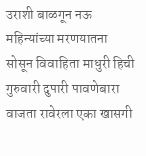उराशी बाळगून नऊ महिन्यांच्या मरणयातना सोसून विवाहिता माधुरी हिची गुरुवारी दुपारी पावणेबारा वाजता रावेरला एका खासगी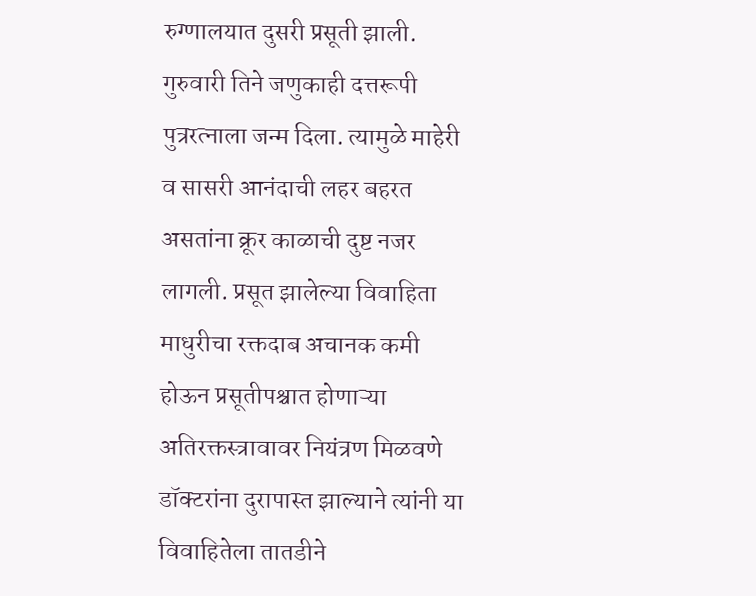रुग्णालयात दुसरी प्रसूती झाली. गुरुवारी तिने जणुकाही दत्तरूपी पुत्ररत्नाला जन्म दिला. त्यामुळे माहेरी व सासरी आनंदाची लहर बहरत असतांना क्रूर काळाची दुष्ट नजर लागली. प्रसूत झालेल्या विवाहिता माधुरीचा रक्तदाब अचानक कमी होऊन प्रसूतीपश्चात होणाऱ्या अतिरक्तस्त्रावावर नियंत्रण मिळवणे डॉक्टरांना दुरापास्त झाल्याने त्यांनी या विवाहितेला तातडीने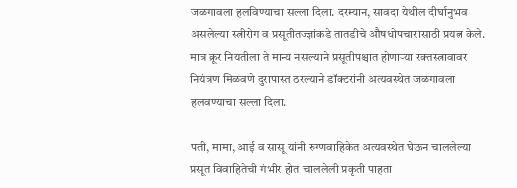जळगावला हलविण्याचा सल्ला दिला. दरम्यान, सावदा येथील दीर्घानुभव असलेल्या स्त्रीरोग व प्रसूतीतज्ज्ञांकडे तातडीचे औषधोपचारासाठी प्रयत्न केले. मात्र क्रूर नियतीला ते मान्य नसल्याने प्रसूतीपश्चात होणाऱ्या रक्तस्त्रावावर नियंत्रण मिळवणे दुरापास्त ठरल्याने डॉक्टरांनी अत्यवस्थेत जळगावला हलवण्याचा सल्ला दिला.

पती, मामा, आई व सासू यांनी रुग्णवाहिकेत अत्यवस्थेत घेऊन चाललेल्या प्रसूत विवाहितेची गंभीर होत चाललेली प्रकृती पाहता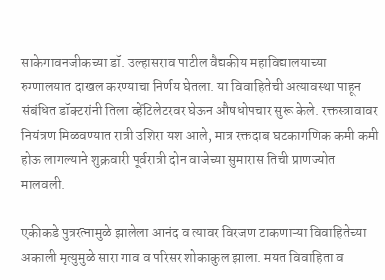साकेगावनजीकच्या डॉ. उल्हासराव पाटील वैद्यकीय महाविद्यालयाच्या रुग्णालयात दाखल करण्याचा निर्णय घेतला. या विवाहितेची अत्यावस्था पाहून संबंधित डॉक्टरांनी तिला व्हेंटिलेटरवर घेऊन औषधोपचार सुरू केले. रक्तस्त्रावावर नियंत्रण मिळवण्यात रात्री उशिरा यश आले, मात्र रक्तदाब घटकागणिक कमी कमी होऊ लागल्याने शुक्रवारी पूर्वरात्री दोन वाजेच्या सुमारास तिची प्राणज्योत मालवली.

एकीकडे पुत्ररत्नामुळे झालेला आनंद व त्यावर विरजण टाकणाऱ्या विवाहितेच्या अकाली मृत्युमुळे सारा गाव व परिसर शोकाकुल झाला. मयत विवाहिता व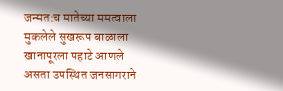जन्मत:च मातेच्या ममत्वाला मुकलेले सुखरूप बाळाला खानापूरला पहाटे आणले असता उपस्थित जनसागराने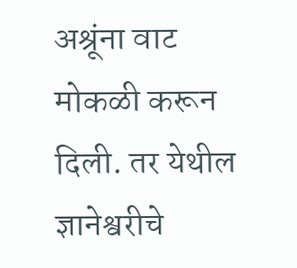अश्रूंना वाट मोकळी करून दिली. तर येथील ज्ञानेश्वरीचे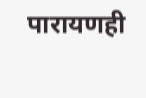पारायणही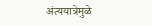अंत्ययात्रेमुळे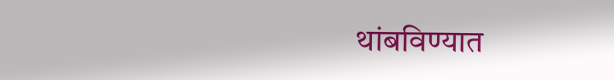थांबविण्यात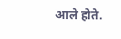आले होते.